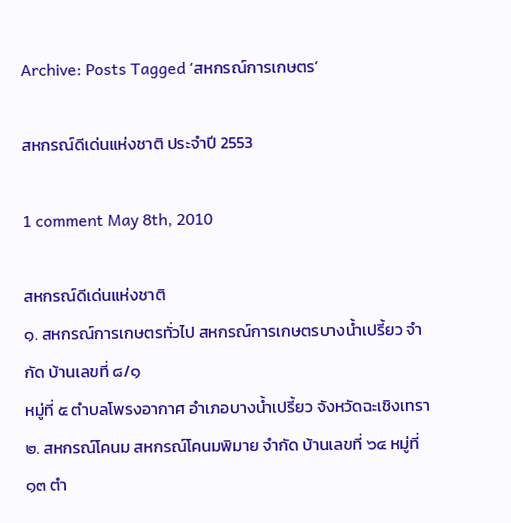Archive: Posts Tagged ‘สหกรณ์การเกษตร’

สหกรณ์ดีเด่นแห่งชาติ ประจำปี 2553

1 comment May 8th, 2010

สหกรณ์ดีเด่นแห่งชาติ
๑. สหกรณ์การเกษตรทั่วไป สหกรณ์การเกษตรบางน้ำเปรี้ยว จำกัด บ้านเลขที่ ๘/๑
หมู่ที่ ๕ ตำบลโพรงอากาศ อำเภอบางน้ำเปรี้ยว จังหวัดฉะเชิงเทรา
๒. สหกรณ์โคนม สหกรณ์โคนมพิมาย จำกัด บ้านเลขที่ ๖๔ หมู่ที่ ๑๓ ตำ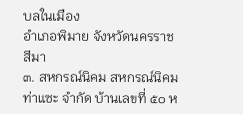บลในเมือง
อำเภอพิมาย จังหวัดนครราชสีมา
๓. สหกรณ์นิคม สหกรณ์นิคมท่าแซะ จำกัด บ้านเลขที่ ๕๐ ห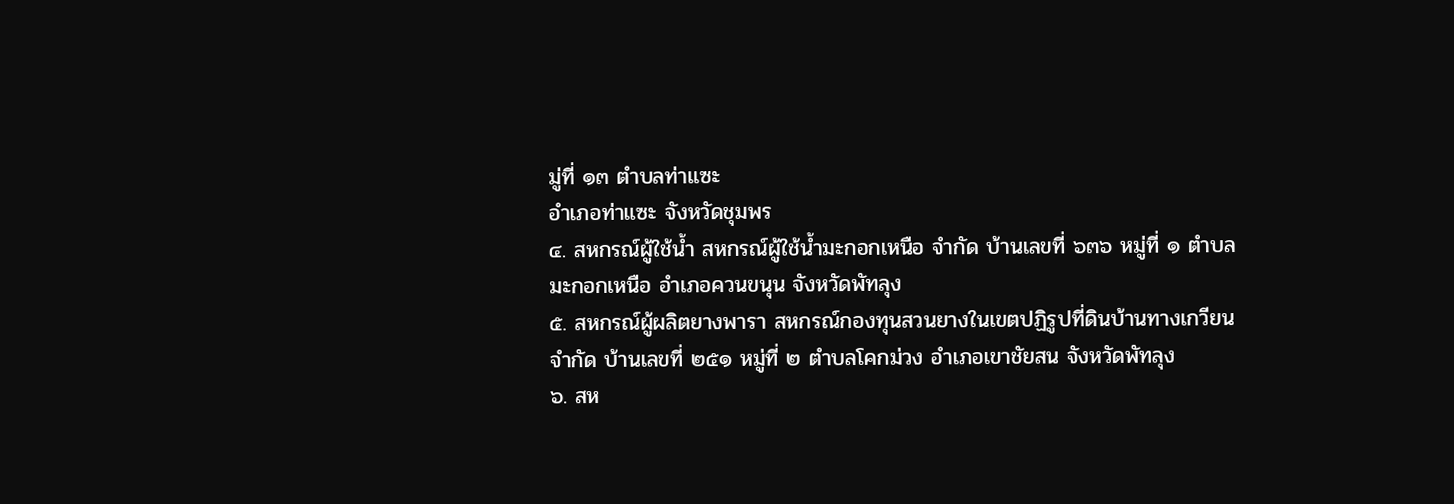มู่ที่ ๑๓ ตำบลท่าแซะ
อำเภอท่าแซะ จังหวัดชุมพร
๔. สหกรณ์ผู้ใช้น้ำ สหกรณ์ผู้ใช้น้ำมะกอกเหนือ จำกัด บ้านเลขที่ ๖๓๖ หมู่ที่ ๑ ตำบล
มะกอกเหนือ อำเภอควนขนุน จังหวัดพัทลุง
๕. สหกรณ์ผู้ผลิตยางพารา สหกรณ์กองทุนสวนยางในเขตปฏิรูปที่ดินบ้านทางเกวียน
จำกัด บ้านเลขที่ ๒๕๑ หมู่ที่ ๒ ตำบลโคกม่วง อำเภอเขาชัยสน จังหวัดพัทลุง
๖. สห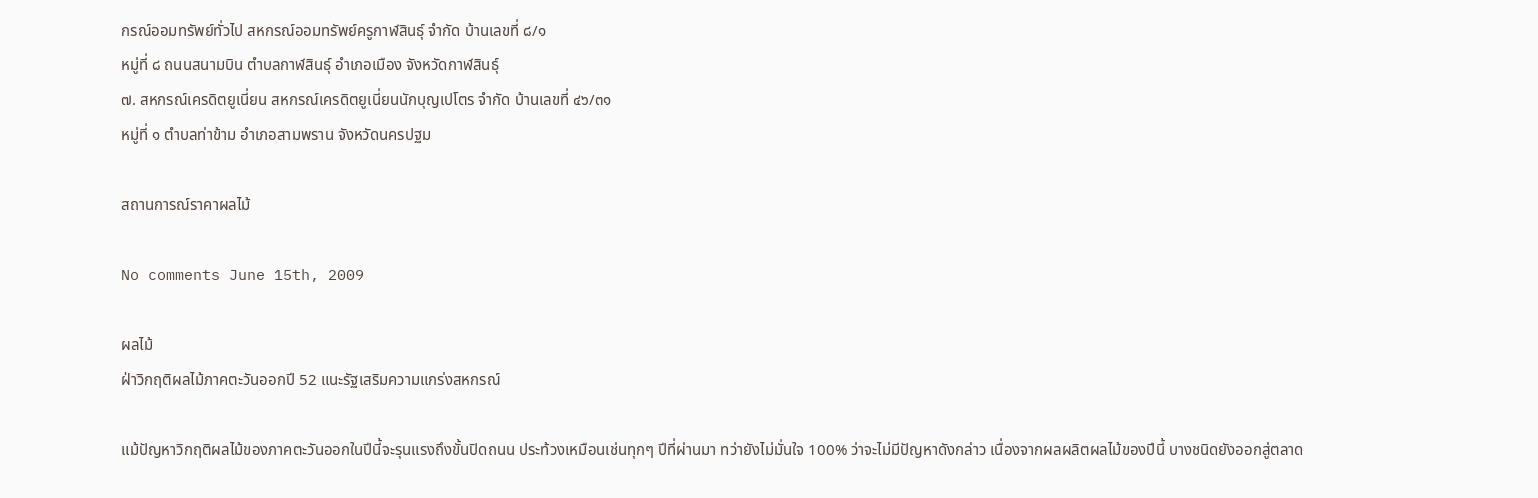กรณ์ออมทรัพย์ทั่วไป สหกรณ์ออมทรัพย์ครูกาฬสินธุ์ จำกัด บ้านเลขที่ ๘/๑
หมู่ที่ ๘ ถนนสนามบิน ตำบลกาฬสินธุ์ อำเภอเมือง จังหวัดกาฬสินธุ์
๗. สหกรณ์เครดิตยูเนี่ยน สหกรณ์เครดิตยูเนี่ยนนักบุญเปโตร จำกัด บ้านเลขที่ ๔๖/๓๑
หมู่ที่ ๑ ตำบลท่าข้าม อำเภอสามพราน จังหวัดนครปฐม

สถานการณ์ราคาผลไม้

No comments June 15th, 2009

ผลไม้
ฝ่าวิกฤติผลไม้ภาคตะวันออกปี 52 แนะรัฐเสริมความแกร่งสหกรณ์

แม้ปัญหาวิกฤติผลไม้ของภาคตะวันออกในปีนี้จะรุนแรงถึงขั้นปิดถนน ประท้วงเหมือนเช่นทุกๆ ปีที่ผ่านมา ทว่ายังไม่มั่นใจ 100% ว่าจะไม่มีปัญหาดังกล่าว เนื่องจากผลผลิตผลไม้ของปีนี้ บางชนิดยังออกสู่ตลาด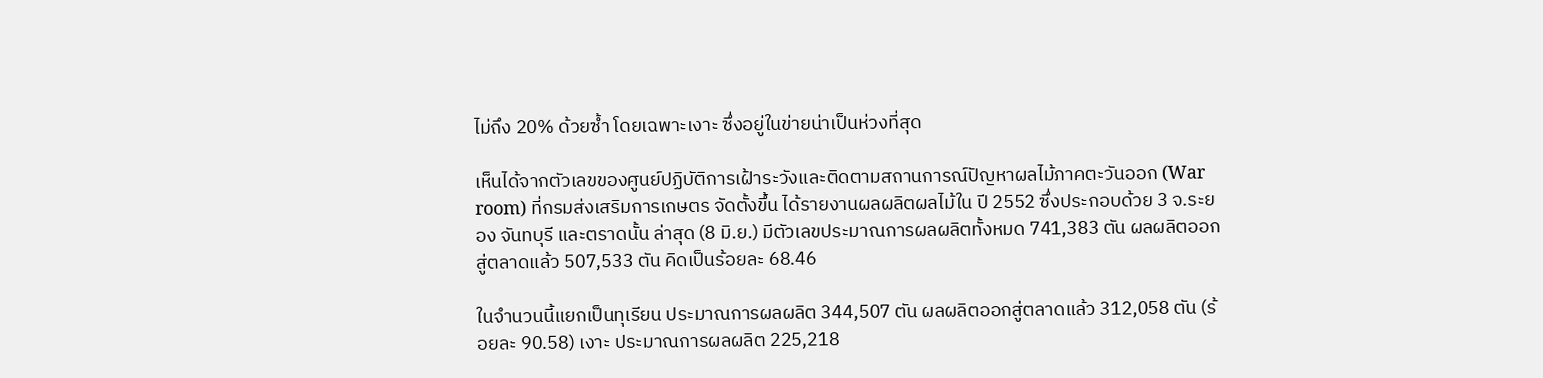ไม่ถึง 20% ด้วยซ้ำ โดยเฉพาะเงาะ ซึ่งอยู่ในข่ายน่าเป็นห่วงที่สุด

เห็นได้จากตัวเลขของศูนย์ปฏิบัติการเฝ้าระวังและติดตามสถานการณ์ปัญหาผลไม้ภาคตะวันออก (War room) ที่กรมส่งเสริมการเกษตร จัดตั้งขึ้น ได้รายงานผลผลิตผลไม้ใน ปี 2552 ซึ่งประกอบด้วย 3 จ.ระยอง จันทบุรี และตราดนั้น ล่าสุด (8 มิ.ย.) มีตัวเลขประมาณการผลผลิตทั้งหมด 741,383 ตัน ผลผลิตออกสู่ตลาดแล้ว 507,533 ตัน คิดเป็นร้อยละ 68.46

ในจำนวนนี้แยกเป็นทุเรียน ประมาณการผลผลิต 344,507 ตัน ผลผลิตออกสู่ตลาดแล้ว 312,058 ตัน (ร้อยละ 90.58) เงาะ ประมาณการผลผลิต 225,218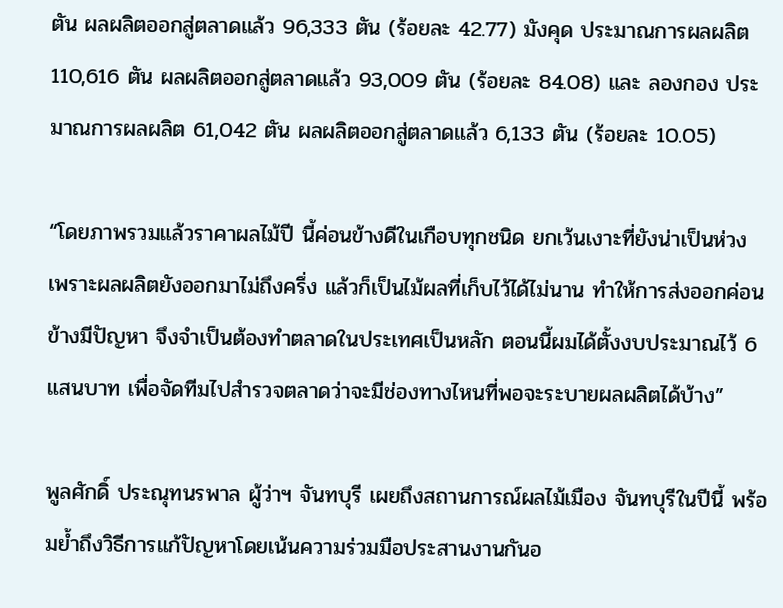ตัน ผลผลิตออกสู่ตลาดแล้ว 96,333 ตัน (ร้อยละ 42.77) มังคุด ประมาณการผลผลิต 110,616 ตัน ผลผลิตออกสู่ตลาดแล้ว 93,009 ตัน (ร้อยละ 84.08) และ ลองกอง ประมาณการผลผลิต 61,042 ตัน ผลผลิตออกสู่ตลาดแล้ว 6,133 ตัน (ร้อยละ 10.05)

“โดยภาพรวมแล้วราคาผลไม้ปี นี้ค่อนข้างดีในเกือบทุกชนิด ยกเว้นเงาะที่ยังน่าเป็นห่วง เพราะผลผลิตยังออกมาไม่ถึงครึ่ง แล้วก็เป็นไม้ผลที่เก็บไว้ได้ไม่นาน ทำให้การส่งออกค่อนข้างมีปัญหา จึงจำเป็นต้องทำตลาดในประเทศเป็นหลัก ตอนนี้ผมได้ตั้งงบประมาณไว้ 6 แสนบาท เพื่อจัดทีมไปสำรวจตลาดว่าจะมีช่องทางไหนที่พอจะระบายผลผลิตได้บ้าง”

พูลศักดิ์ ประณุทนรพาล ผู้ว่าฯ จันทบุรี เผยถึงสถานการณ์ผลไม้เมือง จันทบุรีในปีนี้ พร้อมย้ำถึงวิธีการแก้ปัญหาโดยเน้นความร่วมมือประสานงานกันอ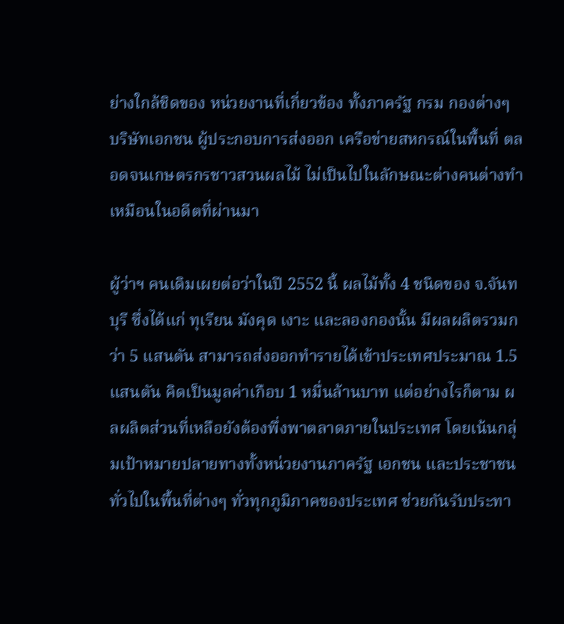ย่างใกล้ชิดของ หน่วยงานที่เกี่ยวข้อง ทั้งภาครัฐ กรม กองต่างๆ บริษัทเอกชน ผู้ประกอบการส่งออก เครือข่ายสหกรณ์ในพื้นที่ ตลอดจนเกษตรกรชาวสวนผลไม้ ไม่เป็นไปในลักษณะต่างคนต่างทำเหมือนในอดีตที่ผ่านมา

ผู้ว่าฯ คนเดิมเผยต่อว่าในปี 2552 นี้ ผลไม้ทั้ง 4 ชนิดของ จ.จันทบุรี ซึ่งได้แก่ ทุเรียน มังคุด เงาะ และลองกองนั้น มีผลผลิตรวมกว่า 5 แสนตัน สามารถส่งออกทำรายได้เข้าประเทศประมาณ 1.5 แสนตัน คิดเป็นมูลค่าเกือบ 1 หมื่นล้านบาท แต่อย่างไรก็ตาม ผลผลิตส่วนที่เหลือยังต้องพึ่งพาตลาดภายในประเทศ โดยเน้นกลุ่มเป้าหมายปลายทางทั้งหน่วยงานภาครัฐ เอกชน และประชาชนทั่วไปในพื้นที่ต่างๆ ทั่วทุกภูมิภาคของประเทศ ช่วยกันรับประทา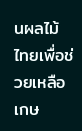นผลไม้ไทยเพื่อช่วยเหลือเกษ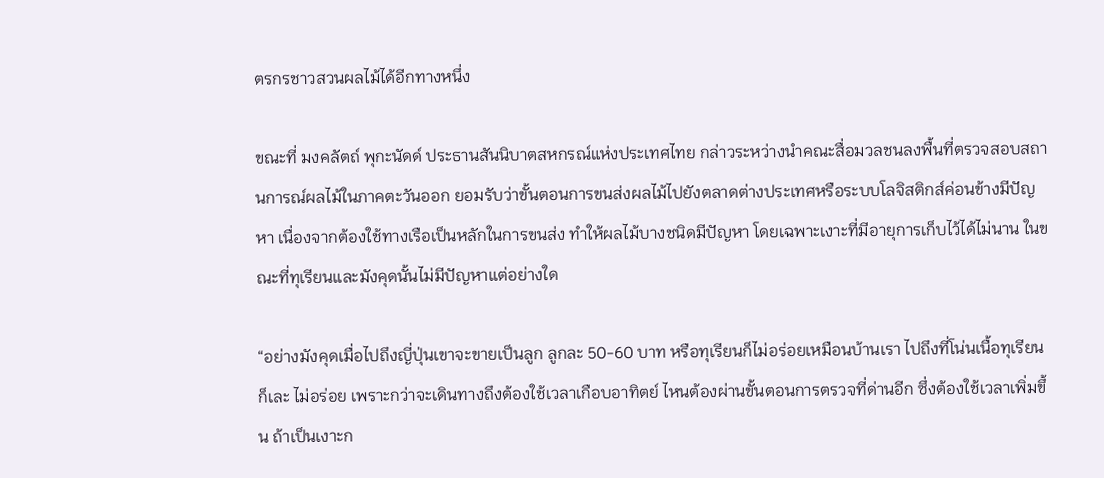ตรกรชาวสวนผลไม้ได้อีกทางหนึ่ง

ขณะที่ มงคลัตถ์ พุกะนัดด์ ประธานสันนิบาตสหกรณ์แห่งประเทศไทย กล่าวระหว่างนำคณะสื่อมวลชนลงพื้นที่ตรวจสอบสถานการณ์ผลไม้ในภาคตะวันออก ยอมรับว่าขั้นตอนการขนส่งผลไม้ไปยังตลาดต่างประเทศหรือระบบโลจิสติกส์ค่อนข้างมีปัญหา เนื่องจากต้องใช้ทางเรือเป็นหลักในการขนส่ง ทำให้ผลไม้บางชนิดมีปัญหา โดยเฉพาะเงาะที่มีอายุการเก็บไว้ได้ไม่นาน ในขณะที่ทุเรียนและมังคุดนั้นไม่มีปัญหาแต่อย่างใด

“อย่างมังคุดเมื่อไปถึงญี่ปุ่นเขาจะขายเป็นลูก ลูกละ 50-60 บาท หรือทุเรียนก็ไม่อร่อยเหมือนบ้านเรา ไปถึงที่โน่นเนื้อทุเรียนก็เละ ไม่อร่อย เพราะกว่าจะเดินทางถึงต้องใช้เวลาเกือบอาทิตย์ ไหนต้องผ่านขั้นตอนการตรวจที่ด่านอีก ซึ่งต้องใช้เวลาเพิ่มขึ้น ถ้าเป็นเงาะก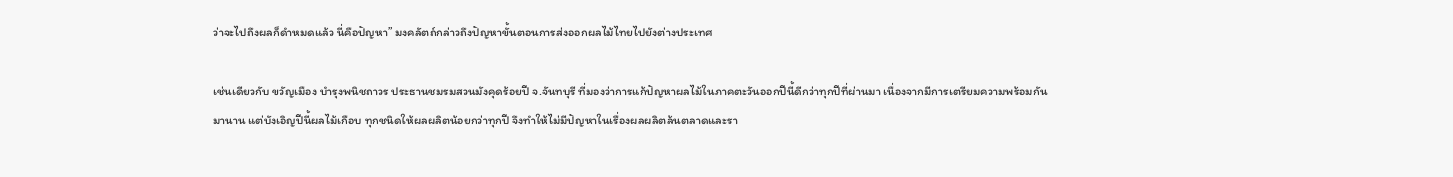ว่าจะไปถึงผลก็ดำหมดแล้ว นี่คือปัญหา” มงคลัตถ์กล่าวถึงปัญหาขั้นตอนการส่งออกผลไม้ไทยไปยังต่างประเทศ

เช่นเดียวกับ ขวัญเมือง บำรุงพนิชถาวร ประธานชมรมสวนมังคุดร้อยปี จ.จันทบุรี ที่มองว่าการแก้ปัญหาผลไม้ในภาคตะวันออกปีนี้ดีกว่าทุกปีที่ผ่านมา เนื่องจากมีการเตรียมความพร้อมกันมานาน แต่บังเอิญปีนี้ผลไม้เกือบ ทุกชนิดให้ผลผลิตน้อยกว่าทุกปี จึงทำให้ไม่มีปัญหาในเรื่องผลผลิตล้นตลาดและรา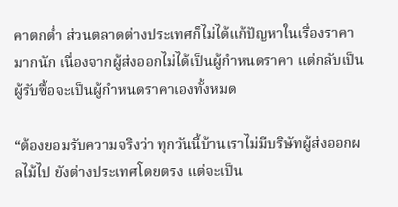คาตกต่ำ ส่วนตลาดต่างประเทศก็ไม่ได้แก้ปัญหาในเรื่องราคามากนัก เนื่องจากผู้ส่งออกไม่ได้เป็นผู้กำหนดราคา แต่กลับเป็นผู้รับซื้อจะเป็นผู้กำหนดราคาเองทั้งหมด

“ต้องยอมรับความจริงว่า ทุกวันนี้บ้านเราไม่มีบริษัทผู้ส่งออกผลไม้ไป ยังต่างประเทศโดยตรง แต่จะเป็น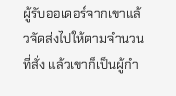ผู้รับออเดอร์จากเขาแล้วจัดส่งไปให้ตามจำนวนที่สั่ง แล้วเขาก็เป็นผู้กำ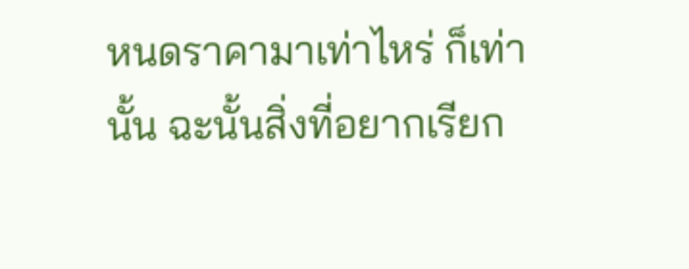หนดราคามาเท่าไหร่ ก็เท่านั้น ฉะนั้นสิ่งที่อยากเรียก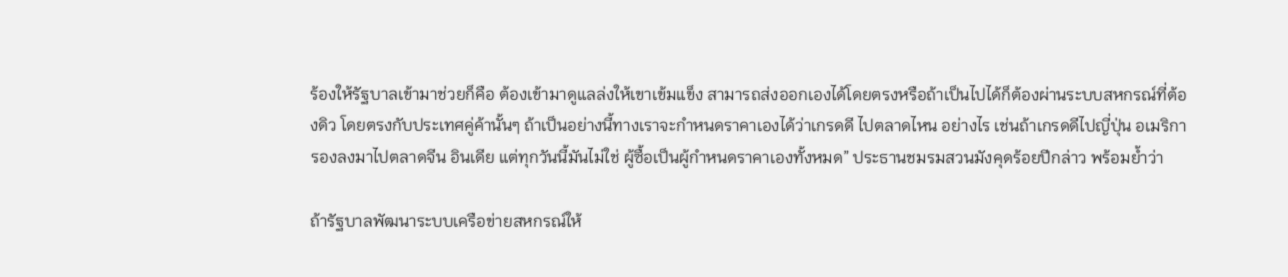ร้องให้รัฐบาลเข้ามาช่วยก็คือ ต้องเข้ามาดูแลล่งให้เขาเข้มแข็ง สามารถส่งออกเองได้โดยตรงหรือถ้าเป็นไปได้ก็ต้องผ่านระบบสหกรณ์ที่ต้องดิว โดยตรงกับประเทศคู่ค้านั้นๆ ถ้าเป็นอย่างนี้ทางเราจะกำหนดราคาเองได้ว่าเกรดดี ไปตลาดไหน อย่างไร เช่นถ้าเกรดดีไปญี่ปุ่น อเมริกา รองลงมาไปตลาดจีน อินเดีย แต่ทุกวันนี้มันไม่ใช่ ผู้ซื้อเป็นผู้กำหนดราคาเองทั้งหมด” ประธานชมรมสวนมังคุดร้อยปีกล่าว พร้อมย้ำว่า

ถ้ารัฐบาลพัฒนาระบบเครือข่ายสหกรณ์ให้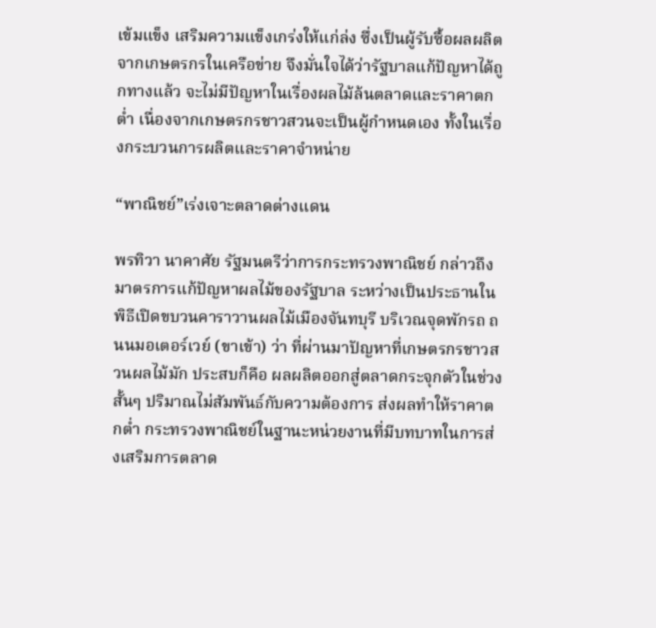เข้มแข็ง เสริมความแข็งเกร่งให้แก่ล่ง ซึ่งเป็นผู้รับซื้อผลผลิตจากเกษตรกรในเครือข่าย จึงมั่นใจได้ว่ารัฐบาลแก้ปัญหาได้ถูกทางแล้ว จะไม่มีปัญหาในเรื่องผลไม้ล้นตลาดและราคาตกต่ำ เนื่องจากเกษตรกรชาวสวนจะเป็นผู้กำหนดเอง ทั้งในเรื่องกระบวนการผลิตและราคาจำหน่าย

“พาณิชย์”เร่งเจาะตลาดต่างแดน

พรทิวา นาคาศัย รัฐมนตรีว่าการกระทรวงพาณิชย์ กล่าวถึงมาตรการแก้ปัญหาผลไม้ของรัฐบาล ระหว่างเป็นประธานในพิธีเปิดขบวนคาราวานผลไม้เมืองจันทบุรี บริเวณจุดพักรถ ถนนมอเตอร์เวย์ (ขาเข้า) ว่า ที่ผ่านมาปัญหาที่เกษตรกรชาวสวนผลไม้มัก ประสบก็คือ ผลผลิตออกสู่ตลาดกระจุกตัวในช่วงสั้นๆ ปริมาณไม่สัมพันธ์กับความต้องการ ส่งผลทำให้ราคาตกต่ำ กระทรวงพาณิชย์ในฐานะหน่วยงานที่มีบทบาทในการส่งเสริมการตลาด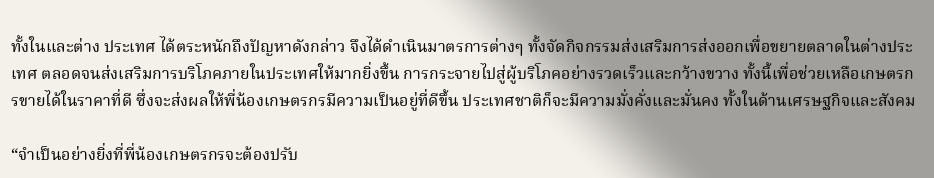ทั้งในและต่าง ประเทศ ได้ตระหนักถึงปัญหาดังกล่าว จึงได้ดำเนินมาตรการต่างๆ ทั้งจัดกิจกรรมส่งเสริมการส่งออกเพื่อขยายตลาดในต่างประเทศ ตลอดจนส่งเสริมการบริโภคภายในประเทศให้มากยิ่งขึ้น การกระจายไปสู่ผู้บริโภคอย่างรวดเร็วและกว้างขวาง ทั้งนี้เพื่อช่วยเหลือเกษตรกรขายได้ในราคาที่ดี ซึ่งจะส่งผลให้พี่น้องเกษตรกรมีความเป็นอยู่ที่ดีขึ้น ประเทศชาติก็จะมีความมั่งคั่งและมั่นคง ทั้งในด้านเศรษฐกิจและสังคม

“จำเป็นอย่างยิ่งที่พี่น้องเกษตรกรจะต้องปรับ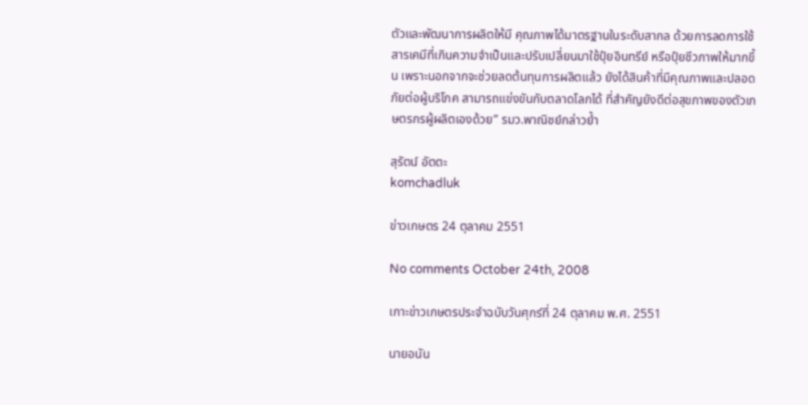ตัวและพัฒนาการผลิตให้มี คุณภาพได้มาตรฐานในระดับสากล ด้วยการลดการใช้สารเคมีที่เกินความจำเป็นและปรับเปลี่ยนมาใช้ปุ๋ยอินทรีย์ หรือปุ๋ยชีวภาพให้มากขึ้น เพราะนอกจากจะช่วยลดต้นทุนการผลิตแล้ว ยังได้สินค้าที่มีคุณภาพและปลอดภัยต่อผู้บริโภค สามารถแข่งขันกับตลาดโลกได้ ที่สำคัญยังดีต่อสุขภาพของตัวเกษตรกรผู้ผลิตเองด้วย” รมว.พาณิชย์กล่าวย้ำ

สุรัตน์ อัตตะ
komchadluk

ข่าวเกษตร 24 ตุลาคม 2551

No comments October 24th, 2008

เกาะข่าวเกษตรประจำฉบับวันศุกร์ที่ 24 ตุลาคม พ.ศ. 2551

นายอนัน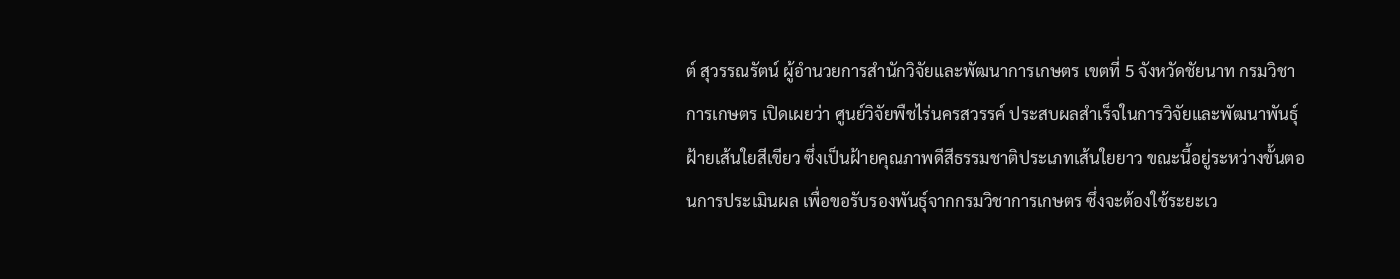ต์ สุวรรณรัตน์ ผู้อำนวยการสำนักวิจัยและพัฒนาการเกษตร เขตที่ 5 จังหวัดชัยนาท กรมวิชาการเกษตร เปิดเผยว่า ศูนย์วิจัยพืชไร่นครสวรรค์ ประสบผลสำเร็จในการวิจัยและพัฒนาพันธุ์ฝ้ายเส้นใยสีเขียว ซึ่งเป็นฝ้ายคุณภาพดีสีธรรมชาติประเภทเส้นใยยาว ขณะนี้อยู่ระหว่างขั้นตอนการประเมินผล เพื่อขอรับรองพันธุ์จากกรมวิชาการเกษตร ซึ่งจะต้องใช้ระยะเว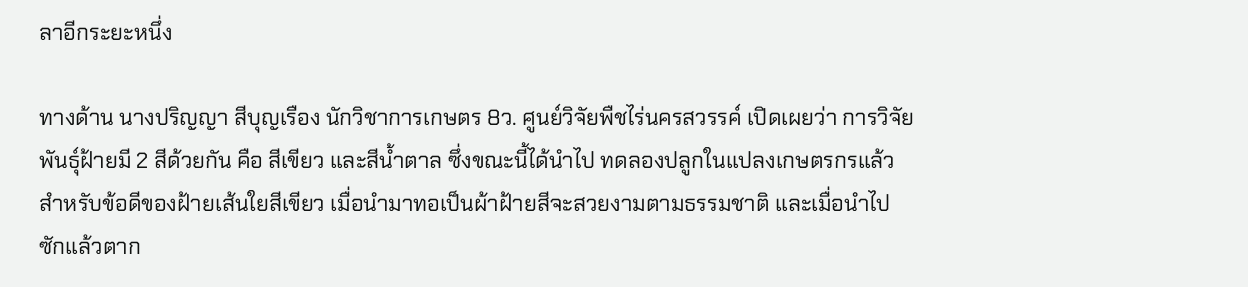ลาอีกระยะหนึ่ง

ทางด้าน นางปริญญา สีบุญเรือง นักวิชาการเกษตร 8ว. ศูนย์วิจัยพืชไร่นครสวรรค์ เปิดเผยว่า การวิจัยพันธุ์ฝ้ายมี 2 สีด้วยกัน คือ สีเขียว และสีน้ำตาล ซึ่งขณะนี้ได้นำไป ทดลองปลูกในแปลงเกษตรกรแล้ว สำหรับข้อดีของฝ้ายเส้นใยสีเขียว เมื่อนำมาทอเป็นผ้าฝ้ายสีจะสวยงามตามธรรมชาติ และเมื่อนำไปซักแล้วตาก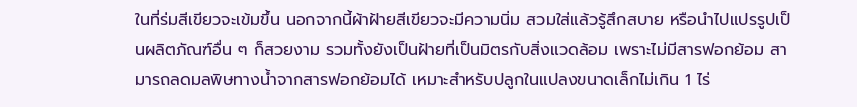ในที่ร่มสีเขียวจะเข้มขึ้น นอกจากนี้ผ้าฝ้ายสีเขียวจะมีความนิ่ม สวมใส่แล้วรู้สึกสบาย หรือนำไปแปรรูปเป็นผลิตภัณฑ์อื่น ๆ ก็สวยงาม รวมทั้งยังเป็นฝ้ายที่เป็นมิตรกับสิ่งแวดล้อม เพราะไม่มีสารฟอกย้อม สามารถลดมลพิษทางน้ำจากสารฟอกย้อมได้ เหมาะสำหรับปลูกในแปลงขนาดเล็กไม่เกิน 1 ไร่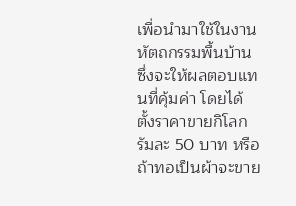เพื่อนำมาใช้ในงานหัตถกรรมพื้นบ้าน ซึ่งจะให้ผลตอบแทนที่คุ้มค่า โดยได้ตั้งราคาขายกิโลกรัมละ 50 บาท หรือถ้าทอเป็นผ้าจะขาย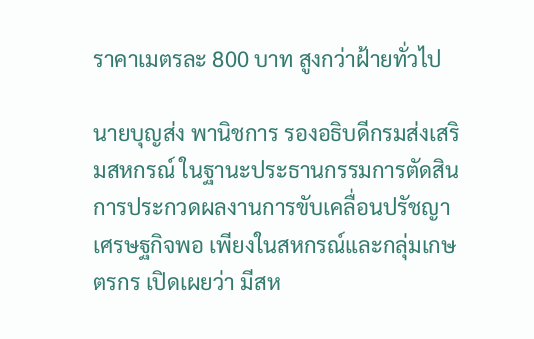ราคาเมตรละ 800 บาท สูงกว่าฝ้ายทั่วไป

นายบุญส่ง พานิชการ รองอธิบดีกรมส่งเสริมสหกรณ์ ในฐานะประธานกรรมการตัดสินการประกวดผลงานการขับเคลื่อนปรัชญาเศรษฐกิจพอ เพียงในสหกรณ์และกลุ่มเกษตรกร เปิดเผยว่า มีสห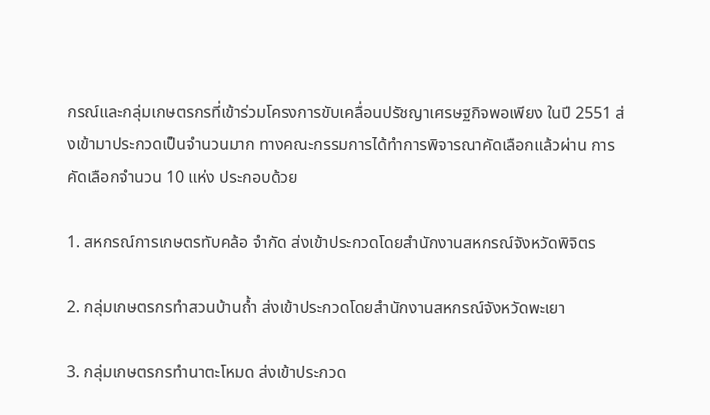กรณ์และกลุ่มเกษตรกรที่เข้าร่วมโครงการขับเคลื่อนปรัชญาเศรษฐกิจพอเพียง ในปี 2551 ส่งเข้ามาประกวดเป็นจำนวนมาก ทางคณะกรรมการได้ทำการพิจารณาคัดเลือกแล้วผ่าน การคัดเลือกจำนวน 10 แห่ง ประกอบด้วย

1. สหกรณ์การเกษตรทับคล้อ จำกัด ส่งเข้าประกวดโดยสำนักงานสหกรณ์จังหวัดพิจิตร

2. กลุ่มเกษตรกรทำสวนบ้านถ้ำ ส่งเข้าประกวดโดยสำนักงานสหกรณ์จังหวัดพะเยา

3. กลุ่มเกษตรกรทำนาตะโหมด ส่งเข้าประกวด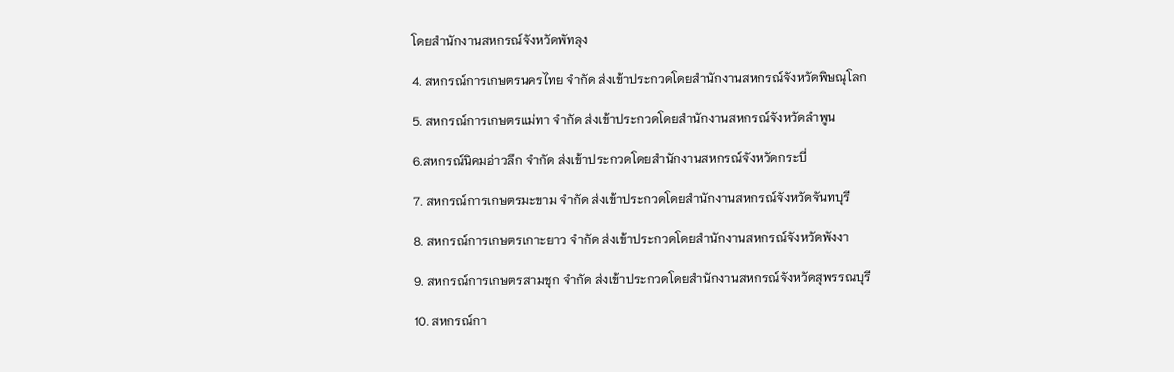โดยสำนักงานสหกรณ์จังหวัดพัทลุง

4. สหกรณ์การเกษตรนครไทย จำกัด ส่งเข้าประกวดโดยสำนักงานสหกรณ์จังหวัดพิษณุโลก

5. สหกรณ์การเกษตรแม่ทา จำกัด ส่งเข้าประกวดโดยสำนักงานสหกรณ์จังหวัดลำพูน

6.สหกรณ์นิคมอ่าวลึก จำกัด ส่งเข้าประกวดโดยสำนักงานสหกรณ์จังหวัดกระบี่

7. สหกรณ์การเกษตรมะขาม จำกัด ส่งเข้าประกวดโดยสำนักงานสหกรณ์จังหวัดจันทบุรี

8. สหกรณ์การเกษตรเกาะยาว จำกัด ส่งเข้าประกวดโดยสำนักงานสหกรณ์จังหวัดพังงา

9. สหกรณ์การเกษตรสามชุก จำกัด ส่งเข้าประกวดโดยสำนักงานสหกรณ์จังหวัดสุพรรณบุรี

10. สหกรณ์กา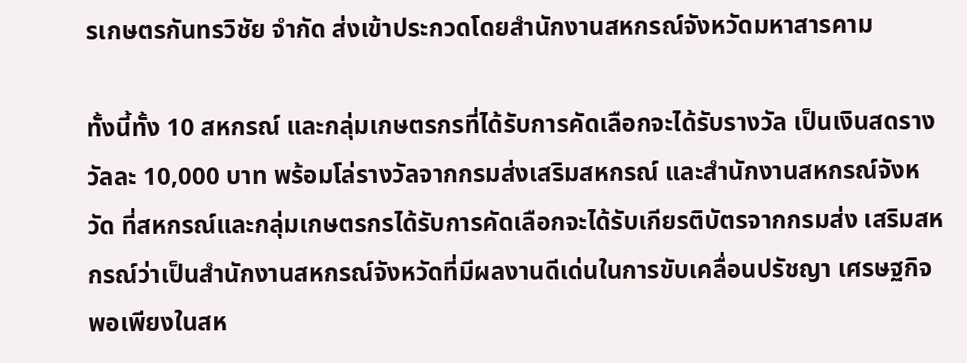รเกษตรกันทรวิชัย จำกัด ส่งเข้าประกวดโดยสำนักงานสหกรณ์จังหวัดมหาสารคาม

ทั้งนี้ทั้ง 10 สหกรณ์ และกลุ่มเกษตรกรที่ได้รับการคัดเลือกจะได้รับรางวัล เป็นเงินสดรางวัลละ 10,000 บาท พร้อมโล่รางวัลจากกรมส่งเสริมสหกรณ์ และสำนักงานสหกรณ์จังหวัด ที่สหกรณ์และกลุ่มเกษตรกรได้รับการคัดเลือกจะได้รับเกียรติบัตรจากกรมส่ง เสริมสหกรณ์ว่าเป็นสำนักงานสหกรณ์จังหวัดที่มีผลงานดีเด่นในการขับเคลื่อนปรัชญา เศรษฐกิจพอเพียงในสห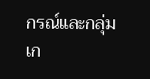กรณ์และกลุ่มเก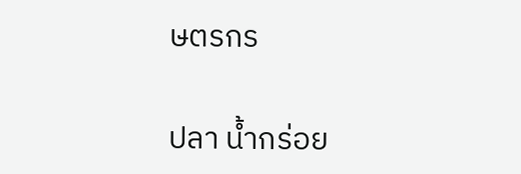ษตรกร

ปลา น้ำกร่อย